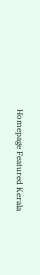Homepage Featured Kerala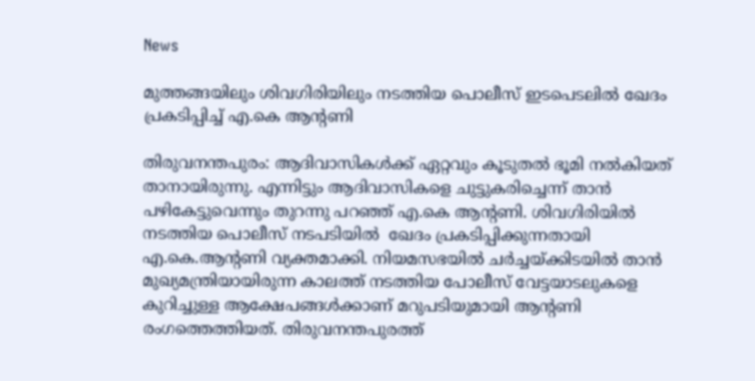News

മുത്തങ്ങയിലും ശിവഗിരിയിലും നടത്തിയ പൊലീസ് ഇടപെടലിൽ ഖേദം പ്രകടിപ്പിച്ച് എ.കെ ആന്റണി

തിരുവനന്തപുരം: ആദിവാസികൾക്ക് ഏറ്റവും കൂടുതൽ ഭൂമി നൽകിയത് താനായിരുന്നു. എന്നിട്ടും ആദിവാസികളെ ചുട്ടുകരിച്ചെന്ന് താൻ പഴികേട്ടുവെന്നും തുറന്നു പറഞ്ഞ് എ.കെ ആന്റണി. ശിവഗിരിയിൽ നടത്തിയ പൊലീസ് നടപടിയിൽ  ഖേദം പ്രകടിപ്പിക്കുന്നതായി എ.കെ.ആന്റണി വ്യക്തമാക്കി. നിയമസഭയിൽ ചർച്ചയ്ക്കിടയിൽ താൻ മുഖ്യമന്ത്രിയായിരുന്ന കാലത്ത് നടത്തിയ പോലീസ് വേട്ടയാടലുകളെ കുറിച്ചുള്ള ആക്ഷേപങ്ങൾക്കാണ് മറുപടിയുമായി ആന്റണി രംഗത്തെത്തിയത്. തിരുവനന്തപുരത്ത്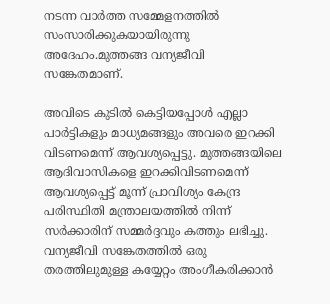നടന്ന വാർത്ത സമ്മേളനത്തിൽ സംസാരിക്കുകയായിരുന്നു അദേഹം.മുത്തങ്ങ വന്യജീവി സങ്കേതമാണ്.

അവിടെ കുടിൽ കെട്ടിയപ്പോൾ എല്ലാ പാർട്ടികളും മാധ്യമങ്ങളും അവരെ ഇറക്കി വിടണമെന്ന് ആവശ്യപ്പെട്ടു. മുത്തങ്ങയിലെ ആദിവാസികളെ ഇറക്കിവിടണമെന്ന് ആവശ്യപ്പെട്ട് മൂന്ന് പ്രാവിശ്യം കേന്ദ്ര പരിസ്ഥിതി മന്ത്രാലയത്തിൽ നിന്ന് സർക്കാരിന് സമ്മർദ്ദവും കത്തും ലഭിച്ചു. വന്യജീവി സങ്കേതത്തിൽ ഒരു തരത്തിലുമുള്ള കയ്യേറ്റം അംഗീകരിക്കാൻ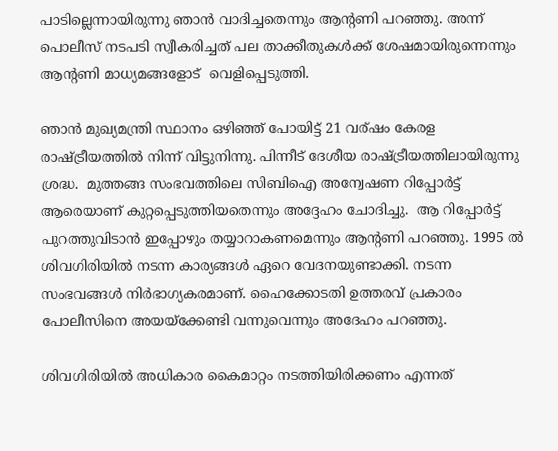പാടില്ലെന്നായിരുന്നു ഞാൻ വാദിച്ചതെന്നും ആന്റണി പറഞ്ഞു. അന്ന് പൊലീസ് നടപടി സ്വീകരിച്ചത് പല താക്കീതുകൾക്ക് ശേഷമായിരുന്നെന്നും ആന്റണി മാധ്യമങ്ങളോട്  വെളിപ്പെടുത്തി.

ഞാൻ മുഖ്യമന്ത്രി സ്ഥാനം ഒഴിഞ്ഞ് പോയിട്ട് 21 വര്‌ഷം കേരള രാഷ്ട്രീയത്തിൽ നിന്ന് വിട്ടുനിന്നു. പിന്നീട് ദേശീയ രാഷ്ട്രീയത്തിലായിരുന്നു ശ്രദ്ധ.  മുത്തങ്ങ സംഭവത്തിലെ സിബിഐ അന്വേഷണ റിപ്പോർട്ട് ആരെയാണ് കുറ്റപ്പെടുത്തിയതെന്നും അദ്ദേഹം ചോദിച്ചു.  ആ റിപ്പോർട്ട് പുറത്തുവിടാൻ ഇപ്പോഴും തയ്യാറാകണമെന്നും ആന്റണി പറഞ്ഞു. 1995 ൽ ശിവഗിരിയിൽ നടന്ന കാര്യങ്ങൾ ഏറെ വേദനയുണ്ടാക്കി. നടന്ന സംഭവങ്ങൾ നിർഭാഗ്യകരമാണ്. ഹൈക്കോടതി ഉത്തരവ് പ്രകാരം പോലീസിനെ അയയ്ക്കേണ്ടി വന്നുവെന്നും അദേഹം പറഞ്ഞു.

ശിവഗിരിയിൽ അധികാര കൈമാറ്റം നടത്തിയിരിക്കണം എന്നത്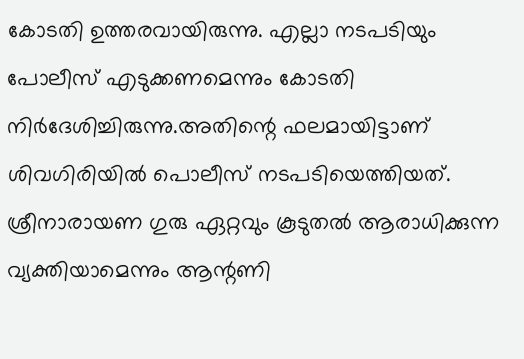കോടതി ഉത്തരവായിരുന്നു. എല്ലാ നടപടിയും പോലീസ് എടുക്കണമെന്നും കോടതി നിർദേശിച്ചിരുന്നു.അതിന്റെ ഫലമായിട്ടാണ് ശിവഗിരിയിൽ പൊലീസ് നടപടിയെത്തിയത്. ശ്രീനാരായണ ഗുരു ഏറ്റവും കൂടുതൽ ആരാധിക്കുന്ന വ്യക്തിയാമെന്നും ആന്റണി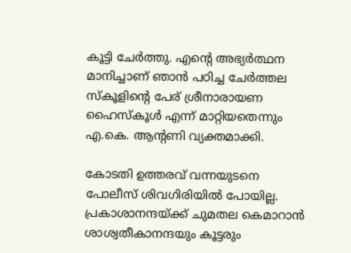കൂട്ടി ചേർത്തു. എന്റെ അഭ്യർത്ഥന മാനിച്ചാണ് ഞാൻ പഠിച്ച ചേർത്തല സ്കൂളിന്‍റെ പേര് ശ്രീനാരായണ ഹൈസ്കൂൾ എന്ന് മാറ്റിയതെന്നും എ.കെ. ആന്‍റണി വ്യക്തമാക്കി.

കോടതി ഉത്തരവ് വന്നയുടനെ പോലീസ് ശിവഗിരിയിൽ പോയില്ല. പ്രകാശാനന്ദയ്ക്ക് ചുമതല കെമാറാൻ ശാശ്വതീകാനന്ദയും കൂട്ടരും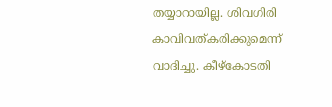തയ്യാറായില്ല. ശിവഗിരി കാവിവത്കരിക്കുമെന്ന് വാദിച്ചു. കീഴ്കോടതി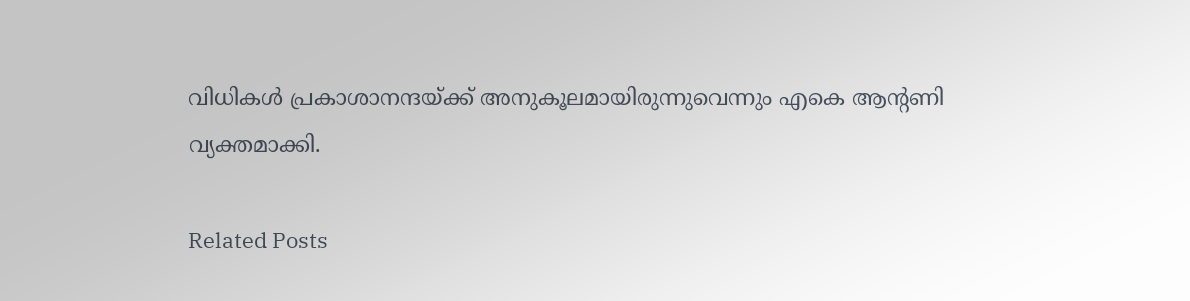വിധികൾ പ്രകാശാനന്ദയ്ക്ക് അനുകൂലമായിരുന്നുവെന്നും എകെ ആന്‍റണി വ്യക്തമാക്കി.

Related Posts